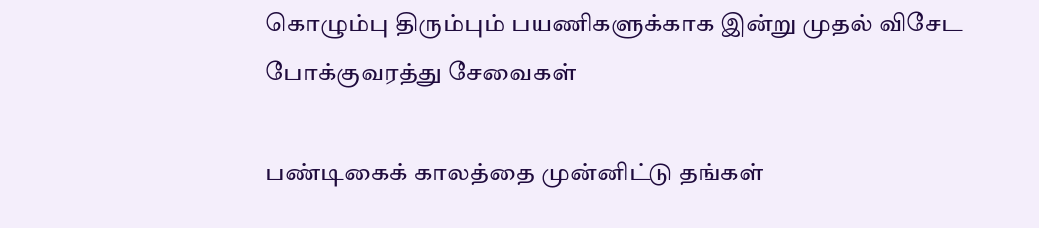கொழும்பு திரும்பும் பயணிகளுக்காக இன்று முதல் விசேட போக்குவரத்து சேவைகள்

பண்டிகைக் காலத்தை முன்னிட்டு தங்கள்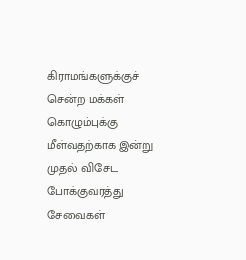கிராமங்களுக்குச் சென்ற மக்கள் கொழும்புக்கு மீள்வதற்காக இன்று முதல் விசேட போக்குவரத்து சேவைகள்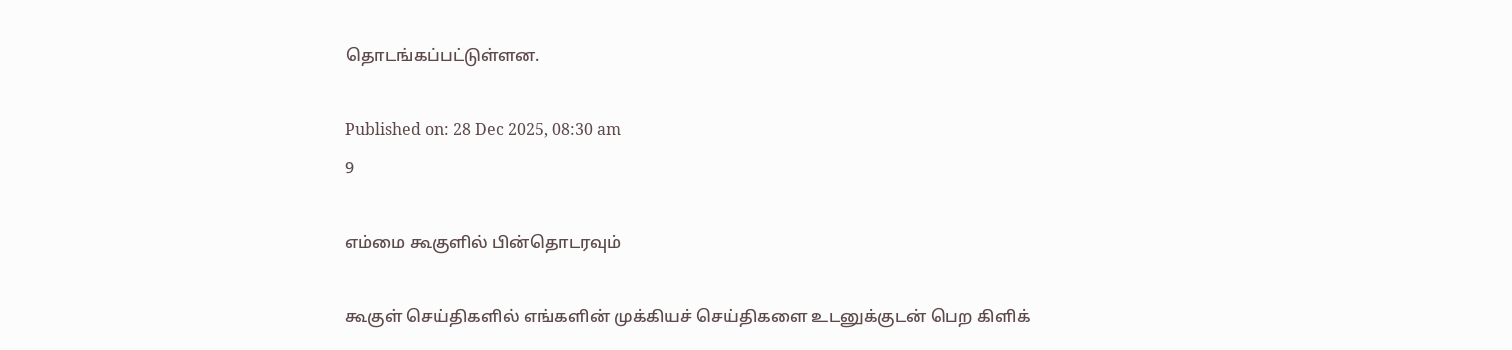தொடங்கப்பட்டுள்ளன.

Published on: 28 Dec 2025, 08:30 am
9

எம்மை கூகுளில் பின்தொடரவும்

கூகுள் செய்திகளில் எங்களின் முக்கியச் செய்திகளை உடனுக்குடன் பெற கிளிக்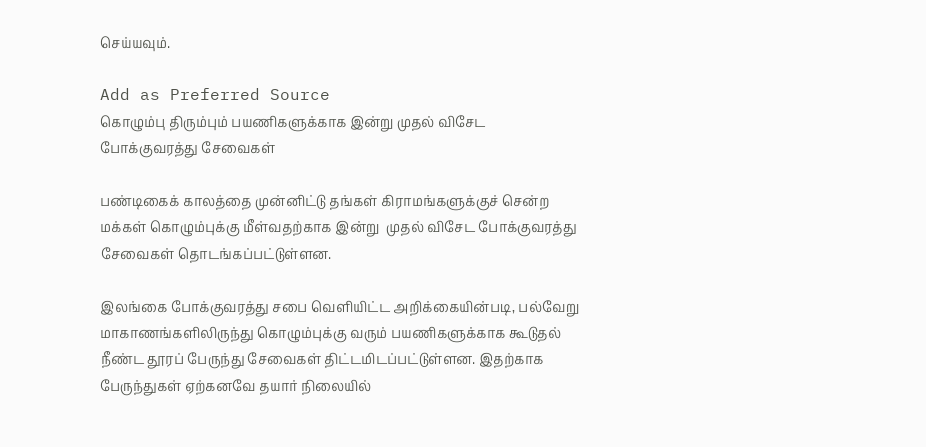செய்யவும்.

Add as Preferred Source
கொழும்பு திரும்பும் பயணிகளுக்காக இன்று முதல் விசேட போக்குவரத்து சேவைகள்

பண்டிகைக் காலத்தை முன்னிட்டு தங்கள் கிராமங்களுக்குச் சென்ற மக்கள் கொழும்புக்கு மீள்வதற்காக இன்று  முதல் விசேட போக்குவரத்து சேவைகள் தொடங்கப்பட்டுள்ளன.

இலங்கை போக்குவரத்து சபை வெளியிட்ட அறிக்கையின்படி, பல்வேறு மாகாணங்களிலிருந்து கொழும்புக்கு வரும் பயணிகளுக்காக கூடுதல் நீண்ட தூரப் பேருந்து சேவைகள் திட்டமிடப்பட்டுள்ளன. இதற்காக பேருந்துகள் ஏற்கனவே தயார் நிலையில்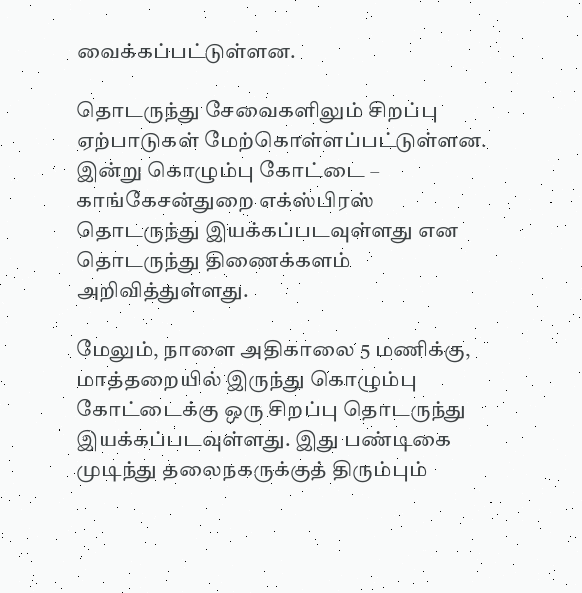வைக்கப்பட்டுள்ளன.

தொடருந்து சேவைகளிலும் சிறப்பு ஏற்பாடுகள் மேற்கொள்ளப்பட்டுள்ளன. இன்று கொழும்பு கோட்டை – காங்கேசன்துறை எக்ஸ்பிரஸ் தொடருந்து இயக்கப்படவுள்ளது என தொடருந்து திணைக்களம் அறிவித்துள்ளது.

மேலும், நாளை அதிகாலை 5 மணிக்கு, மாத்தறையில் இருந்து கொழும்பு கோட்டைக்கு ஒரு சிறப்பு தொடருந்து இயக்கப்படவுள்ளது. இது பண்டிகை முடிந்து தலைநகருக்குத் திரும்பும்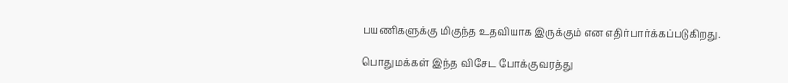பயணிகளுக்கு மிகுந்த உதவியாக இருக்கும் என எதிர்பார்க்கப்படுகிறது.

பொதுமக்கள் இந்த விசேட போக்குவரத்து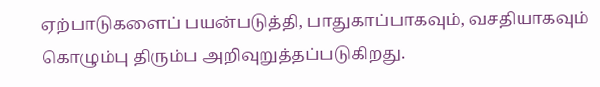ஏற்பாடுகளைப் பயன்படுத்தி, பாதுகாப்பாகவும், வசதியாகவும் கொழும்பு திரும்ப அறிவுறுத்தப்படுகிறது.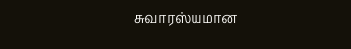சுவாரஸ்யமான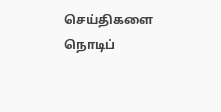செய்திகளை நொடிப்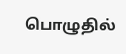பொழுதில்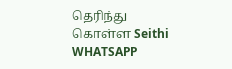தெரிந்து கொள்ள Seithi WHATSAPP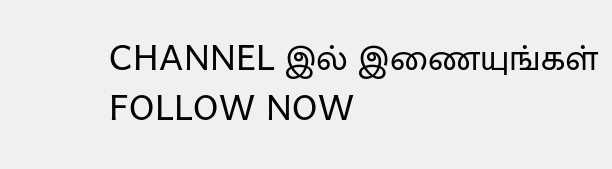CHANNEL இல் இணையுங்கள் FOLLOW NOW